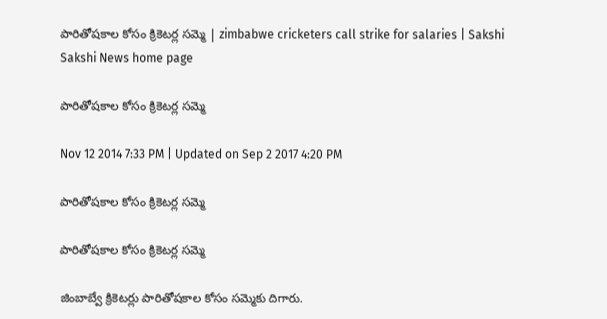పారితోషకాల కోసం క్రికెటర్ల సమ్మె | zimbabwe cricketers call strike for salaries | Sakshi
Sakshi News home page

పారితోషకాల కోసం క్రికెటర్ల సమ్మె

Nov 12 2014 7:33 PM | Updated on Sep 2 2017 4:20 PM

పారితోషకాల కోసం క్రికెటర్ల సమ్మె

పారితోషకాల కోసం క్రికెటర్ల సమ్మె

జింబాబ్వే క్రికెటర్లు పారితోషకాల కోసం సమ్మెకు దిగారు.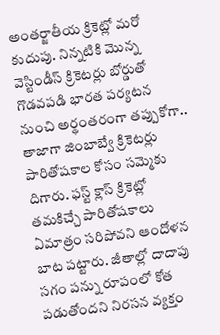అంతర్జాతీయ క్రికెట్లో మరో కుదుపు. నిన్నటికి మొన్న వెస్టిండీస్ క్రికెటర్లు బోర్డుతో గొడవపడి భారత పర్యటన నుంచి అర్థంతరంగా తప్పుకోగా.. తాజాగా జింబాబ్వే క్రికెటర్లు పారితోషకాల కోసం సమ్మెకు దిగారు. ఫస్ట్ క్లాస్ క్రికెట్లో తమకిచ్చే పారితోషకాలు ఏమాత్రం సరిపోవని ఆందోళన బాట పట్టారు. జీతాల్లో దాదాపు సగం పన్ను రూపంలో కోత పడుతోందని నిరసన వ్యక్తం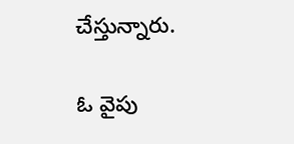చేస్తున్నారు.

ఓ వైపు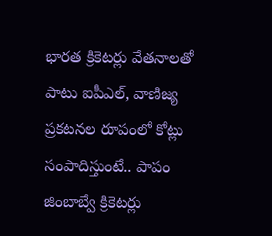భారత క్రికెటర్లు వేతనాలతో పాటు ఐపీఎల్, వాణిజ్య ప్రకటనల రూపంలో కోట్లు సంపాదిస్తుంటే.. పాపం జింబాబ్వే క్రికెటర్లు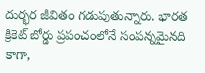దుర్భర జీవితం గడుపుతున్నారు. భారత క్రికెట్ బోర్డు ప్రపంచంలోనే సంపన్నమైనది కాగా,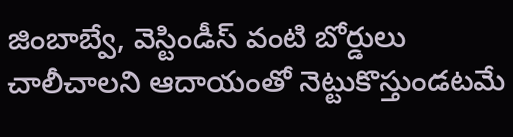జింబాబ్వే, వెస్టిండీస్ వంటి బోర్డులు చాలీచాలని ఆదాయంతో నెట్టుకొస్తుండటమే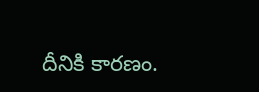దీనికి కారణం.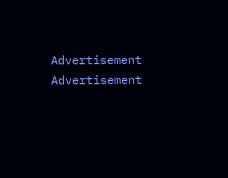Advertisement
Advertisement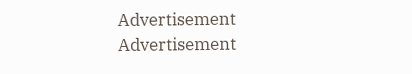Advertisement
Advertisement